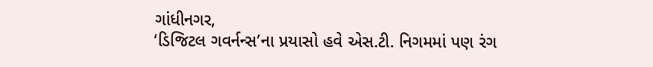ગાંધીનગર,
‘ડિજિટલ ગવર્નન્સ’ના પ્રયાસો હવે એસ.ટી. નિગમમાં પણ રંગ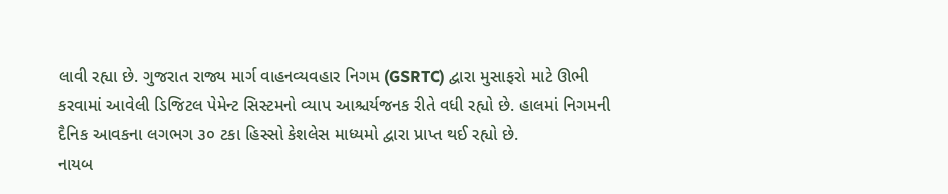લાવી રહ્યા છે. ગુજરાત રાજ્ય માર્ગ વાહનવ્યવહાર નિગમ (GSRTC) દ્વારા મુસાફરો માટે ઊભી કરવામાં આવેલી ડિજિટલ પેમેન્ટ સિસ્ટમનો વ્યાપ આશ્ચર્યજનક રીતે વધી રહ્યો છે. હાલમાં નિગમની દૈનિક આવકના લગભગ ૩૦ ટકા હિસ્સો કેશલેસ માધ્યમો દ્વારા પ્રાપ્ત થઈ રહ્યો છે.
નાયબ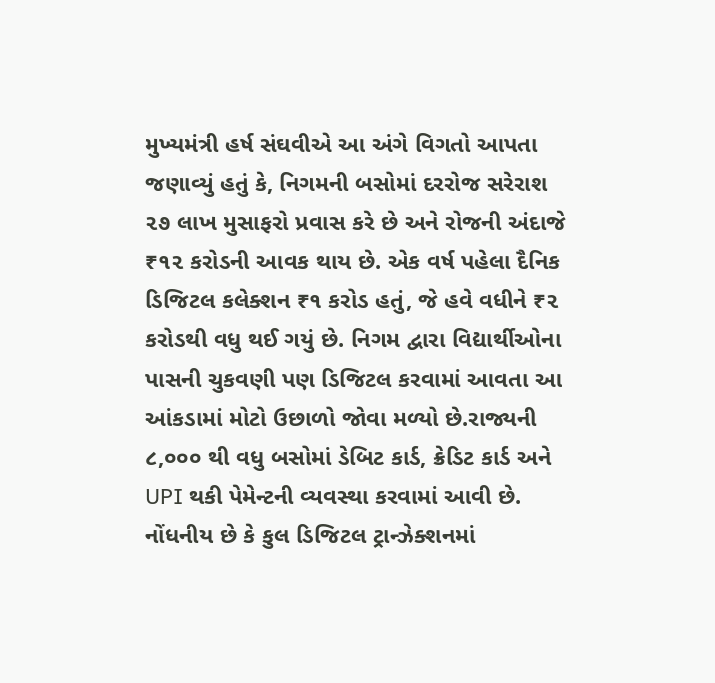મુખ્યમંત્રી હર્ષ સંઘવીએ આ અંગે વિગતો આપતા જણાવ્યું હતું કે, નિગમની બસોમાં દરરોજ સરેરાશ ૨૭ લાખ મુસાફરો પ્રવાસ કરે છે અને રોજની અંદાજે ₹૧૨ કરોડની આવક થાય છે. એક વર્ષ પહેલા દૈનિક ડિજિટલ કલેક્શન ₹૧ કરોડ હતું, જે હવે વધીને ₹૨ કરોડથી વધુ થઈ ગયું છે. નિગમ દ્વારા વિદ્યાર્થીઓના પાસની ચુકવણી પણ ડિજિટલ કરવામાં આવતા આ આંકડામાં મોટો ઉછાળો જોવા મળ્યો છે.રાજ્યની ૮,૦૦૦ થી વધુ બસોમાં ડેબિટ કાર્ડ, ક્રેડિટ કાર્ડ અને UPI થકી પેમેન્ટની વ્યવસ્થા કરવામાં આવી છે. નોંધનીય છે કે કુલ ડિજિટલ ટ્રાન્ઝેક્શનમાં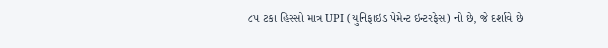૮૫ ટકા હિસ્સો માત્ર UPI (યુનિફાઇડ પેમેન્ટ ઇન્ટરફેસ) નો છે, જે દર્શાવે છે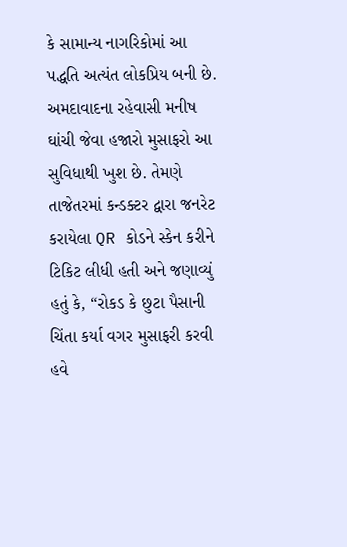કે સામાન્ય નાગરિકોમાં આ પદ્ધતિ અત્યંત લોકપ્રિય બની છે.
અમદાવાદના રહેવાસી મનીષ ઘાંચી જેવા હજારો મુસાફરો આ સુવિધાથી ખુશ છે. તેમણે તાજેતરમાં કન્ડક્ટર દ્વારા જનરેટ કરાયેલા QR કોડને સ્કેન કરીને ટિકિટ લીધી હતી અને જણાવ્યું હતું કે, “રોકડ કે છુટા પૈસાની ચિંતા કર્યા વગર મુસાફરી કરવી હવે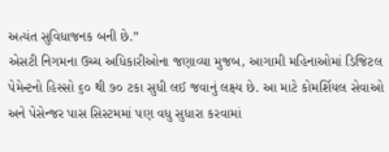અત્યંત સુવિધાજનક બની છે.”
એસટી નિગમના ઉચ્ચ અધિકારીઓના જણાવ્યા મુજબ, આગામી મહિનાઓમાં ડિજિટલ પેમેન્ટનો હિસ્સો ૬૦ થી ૭૦ ટકા સુધી લઈ જવાનું લક્ષ્ય છે. આ માટે કોમર્શિયલ સેવાઓ અને પેસેન્જર પાસ સિસ્ટમમાં પણ વધુ સુધારા કરવામાં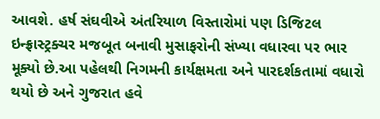આવશે. હર્ષ સંઘવીએ અંતરિયાળ વિસ્તારોમાં પણ ડિજિટલ ઇન્ફ્રાસ્ટ્રક્ચર મજબૂત બનાવી મુસાફરોની સંખ્યા વધારવા પર ભાર મૂક્યો છે.આ પહેલથી નિગમની કાર્યક્ષમતા અને પારદર્શકતામાં વધારો થયો છે અને ગુજરાત હવે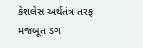કેશલેસ અર્થતંત્ર તરફ મજબૂત ડગ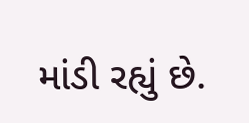માંડી રહ્યું છે.